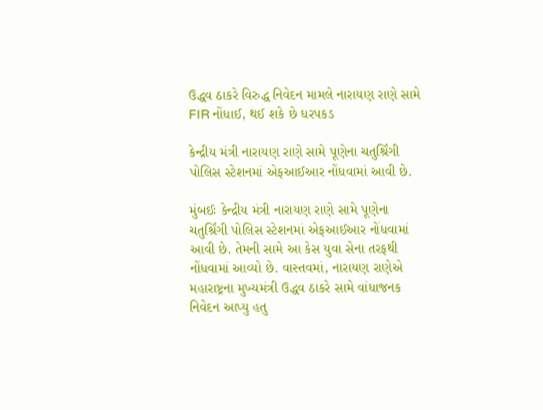ઉદ્ધવ ઠાકરે વિરુદ્ધ નિવેદન મામલે નારાયણ રાણે સામે FIR નોંધાઈ, થઈ શકે છે ધરપકડ

કેન્દ્રીય મંત્રી નારાયણ રાણે સામે પૂણેના ચતુર્શ્રિંગી પોલિસ સ્ટેશનમાં એફઆઈઆર નોંધવામાં આવી છે.

મુંબઈઃ કેન્દ્રીય મંત્રી નારાયણ રાણે સામે પૂણેના ચતુર્શ્રિંગી પોલિસ સ્ટેશનમાં એફઆઈઆર નોંધવામાં આવી છે. તેમની સામે આ કેસ યુવા સેના તરફથી નોંધવામાં આવ્યો છે. વાસ્તવમાં, નારાયણ રાણેએ મહારાષ્ટ્રના મુખ્યમંત્રી ઉદ્ધવ ઠાકરે સામે વાંધાજનક નિવેદન આપ્યુ હતુ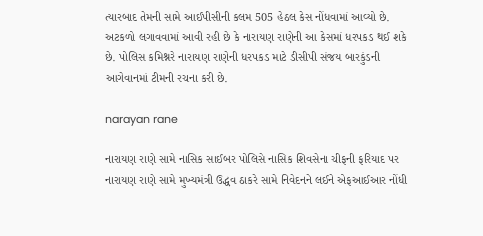ત્યારબાદ તેમની સામે આઈપીસીની કલમ 505 હેઠલ કેસ નોંધવામાં આવ્યો છે. અટકળો લગાવવામાં આવી રહી છે કે નારાયણ રાણેની આ કેસમાં ધરપકડ થઈ શકે છે. પોલિસ કમિશ્નરે નારાયણ રાણેની ધરપકડ માટે ડીસીપી સંજય બારકુંડની આગેવાનમાં ટીમની રચના કરી છે.

narayan rane

નારાયણ રાણે સામે નાસિક સાઈબર પોલિસે નાસિક શિવસેના ચીફની ફરિયાદ પર નારાયણ રાણે સામે મુખ્યમંત્રી ઉદ્ધવ ઠાકરે સામે નિવેદનને લઈને એફઆઈઆર નોંધી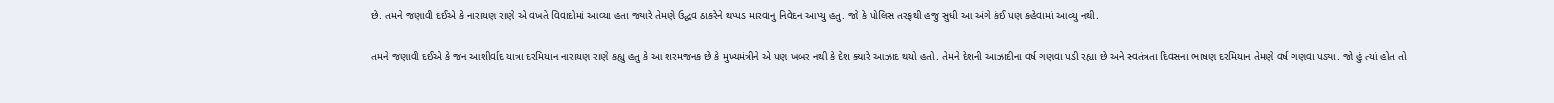છે. તમને જણાવી દઈએ કે નારાયણ રાણે એ વખતે વિવાદોમાં આવ્યા હતા જ્યારે તેમણે ઉદ્ધવ ઠાકરેને થપ્પડ મારવાનુ નિવેદન આપ્યુ હતુ. જો કે પોલિસ તરફથી હજુ સુધી આ અંગે કંઈ પણ કહેવામાં આવ્યુ નથી.

તમને જણાવી દઈએ કે જન આશીર્વાદ યાત્રા દરમિયાન નારાયણ રાણે કહ્યુ હતુ કે આ શરમજનક છે કે મુખ્યમંત્રીને એ પણ ખબર નથી કે દેશ ક્યારે આઝાદ થયો હતો. તેમને દેશની આઝાદીના વર્ષ ગણવા પડી રહ્યા છે અને સ્વતંત્રતા દિવસના ભાષણ દરમિયાન તેમણે વર્ષ ગણવા પડ્યા. જો હું ત્યાં હોત તો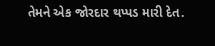તેમને એક જોરદાર થપ્પડ મારી દેત.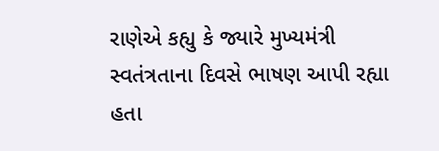રાણેએ કહ્યુ કે જ્યારે મુખ્યમંત્રી સ્વતંત્રતાના દિવસે ભાષણ આપી રહ્યા હતા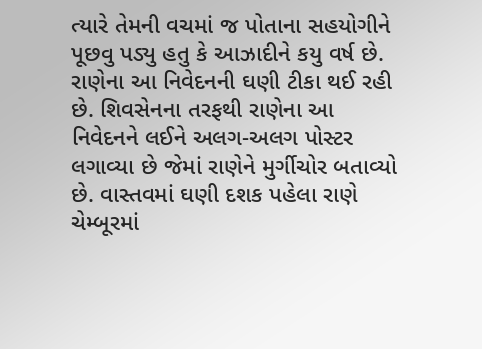ત્યારે તેમની વચમાં જ પોતાના સહયોગીને પૂછવુ પડ્યુ હતુ કે આઝાદીને કયુ વર્ષ છે. રાણેના આ નિવેદનની ઘણી ટીકા થઈ રહી છે. શિવસેનના તરફથી રાણેના આ નિવેદનને લઈને અલગ-અલગ પોસ્ટર લગાવ્યા છે જેમાં રાણેને મુર્ગીચોર બતાવ્યો છે. વાસ્તવમાં ઘણી દશક પહેલા રાણે ચેમ્બૂરમાં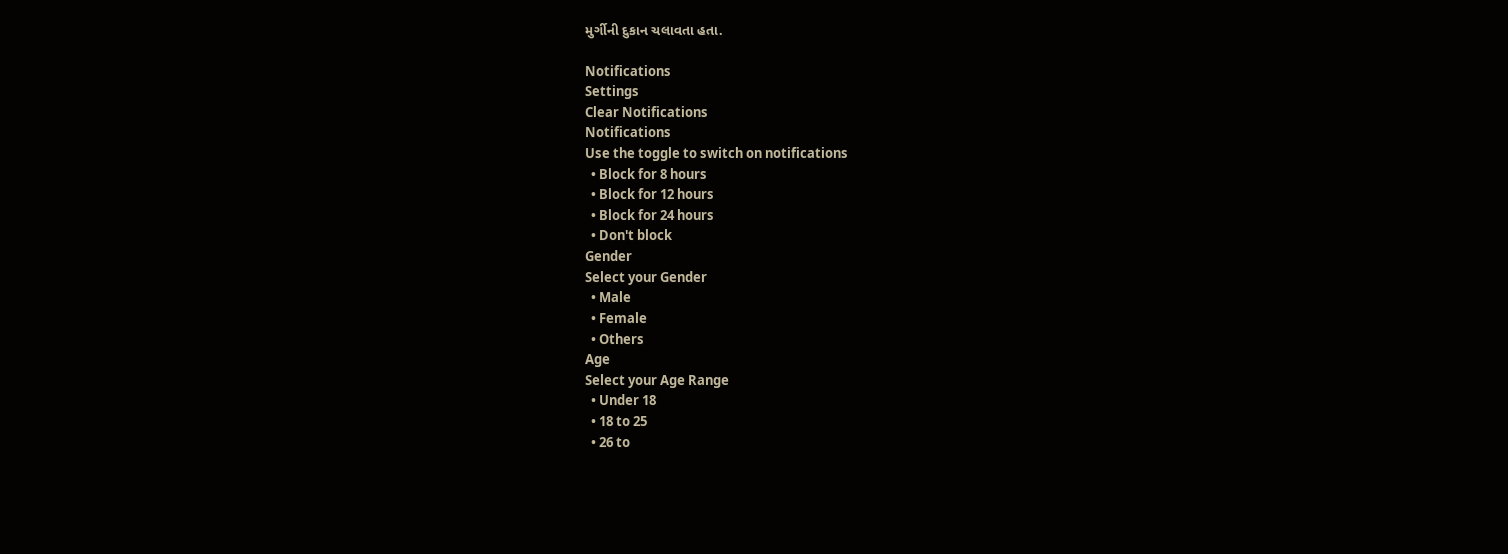મુર્ગીની દુકાન ચલાવતા હતા.

Notifications
Settings
Clear Notifications
Notifications
Use the toggle to switch on notifications
  • Block for 8 hours
  • Block for 12 hours
  • Block for 24 hours
  • Don't block
Gender
Select your Gender
  • Male
  • Female
  • Others
Age
Select your Age Range
  • Under 18
  • 18 to 25
  • 26 to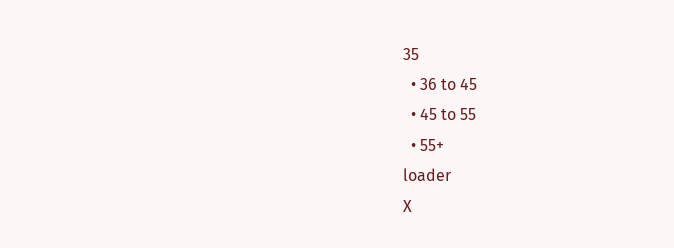35
  • 36 to 45
  • 45 to 55
  • 55+
loader
X